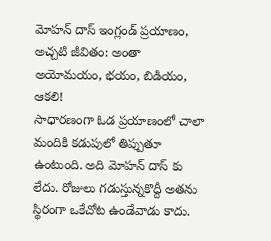మోహన్ దాస్ ఇంగ్లండ్ ప్రయాణం, అచ్చటి జీవితం: అంతా అయోమయం, భయం, బిడియం, ఆకలి!
సాధారణంగా ఓడ ప్రయాణంలో చాలా మందికి కడుపులో తిప్పుతూ ఉంటుంది. అది మోహన్ దాస్ కు లేదు. రోజులు గడుస్తున్నకొద్దీ అతను స్థిరంగా ఒకేచోట ఉండేవాడు కాదు.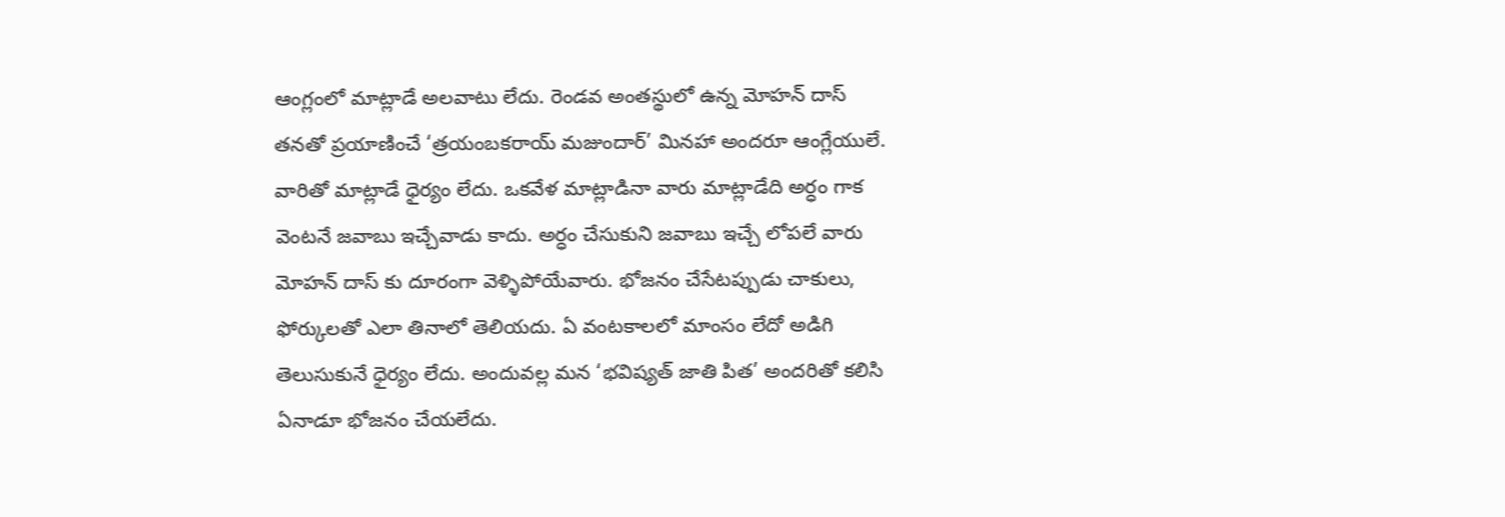ఆంగ్లంలో మాట్లాడే అలవాటు లేదు. రెండవ అంతస్థులో ఉన్న మోహన్ దాస్ తనతో ప్రయాణించే ‘త్రయంబకరాయ్ మజుందార్’ మినహా అందరూ ఆంగ్లేయులే. వారితో మాట్లాడే ధైర్యం లేదు. ఒకవేళ మాట్లాడినా వారు మాట్లాడేది అర్ధం గాక వెంటనే జవాబు ఇచ్చేవాడు కాదు. అర్ధం చేసుకుని జవాబు ఇచ్చే లోపలే వారు మోహన్ దాస్ కు దూరంగా వెళ్ళిపోయేవారు. భోజనం చేసేటప్పుడు చాకులు, ఫోర్కులతో ఎలా తినాలో తెలియదు. ఏ వంటకాలలో మాంసం లేదో అడిగి తెలుసుకునే ధైర్యం లేదు. అందువల్ల మన ‘భవిష్యత్ జాతి పిత’ అందరితో కలిసి ఏనాడూ భోజనం చేయలేదు.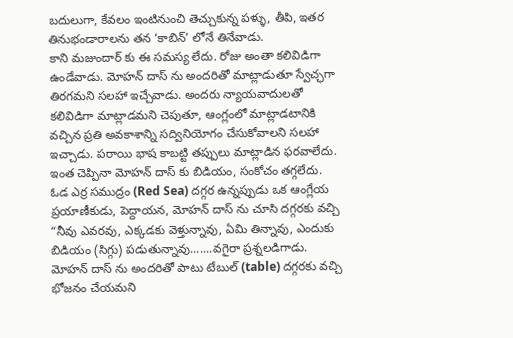బదులుగా, కేవలం ఇంటినుంచి తెచ్చుకున్న పళ్ళు, తీపి, ఇతర తినుభండారాలను తన ‘కాబిన్’ లోనే తినేవాడు.
కాని మజుందార్ కు ఈ సమస్య లేదు. రోజు అంతా కలివిడిగా ఉండేవాడు. మోహన్ దాస్ ను అందరితో మాట్లాడుతూ స్వేచ్ఛగా తిరగమని సలహా ఇచ్చేవాడు. అందరు న్యాయవాదులతో కలివిడిగా మాట్లాడమని చెపుతూ, ఆంగ్లంలో మాట్లాడటానికి వచ్చిన ప్రతి అవకాశాన్ని సద్వినియోగం చేసుకోవాలని సలహా ఇచ్చాడు. పరాయి భాష కాబట్టి తప్పులు మాట్లాడిన ఫరవాలేదు. ఇంత చెప్పినా మోహన్ దాస్ కు బిడియం, సంకోచం తగ్గలేదు.
ఓడ ఎర్ర సముద్రం (Red Sea) దగ్గర ఉన్నప్పుడు ఒక ఆంగ్లేయ ప్రయాణీకుడు, పెద్దాయన, మోహన్ దాస్ ను చూసి దగ్గరకు వచ్చి “నీవు ఎవరవు, ఎక్కడకు వెళ్తున్నావు, ఏమి తిన్నావు, ఎందుకు బిడియం (సిగ్గు) పడుతున్నావు.......వగైరా ప్రశ్నలడిగాడు. మోహన్ దాస్ ను అందరితో పాటు టేబుల్ (table) దగ్గరకు వచ్చి భోజనం చేయమని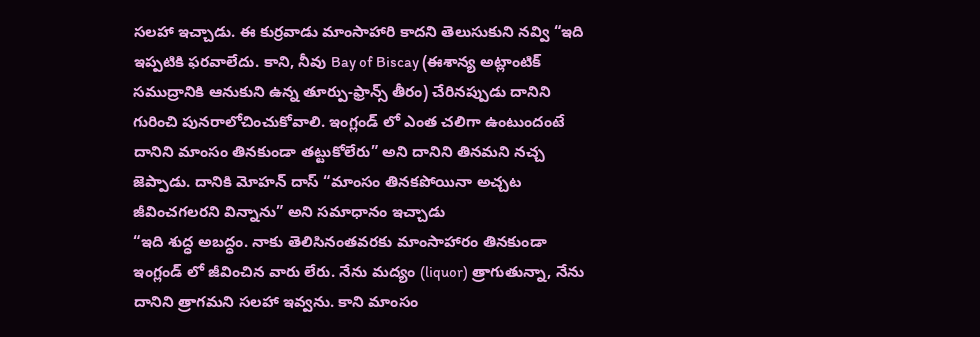సలహా ఇచ్చాడు. ఈ కుర్రవాడు మాంసాహారి కాదని తెలుసుకుని నవ్వి “ఇది ఇప్పటికి ఫరవాలేదు. కాని, నీవు Bay of Biscay (ఈశాన్య అట్లాంటిక్ సముద్రానికి ఆనుకుని ఉన్న తూర్పు-ఫ్రాన్స్ తీరం) చేరినప్పుడు దానిని గురించి పునరాలోచించుకోవాలి. ఇంగ్లండ్ లో ఎంత చలిగా ఉంటుందంటే దానిని మాంసం తినకుండా తట్టుకోలేరు” అని దానిని తినమని నచ్చ జెప్పాడు. దానికి మోహన్ దాస్ “మాంసం తినకపోయినా అచ్చట జీవించగలరని విన్నాను” అని సమాధానం ఇచ్చాడు
“ఇది శుద్ధ అబద్ధం. నాకు తెలిసినంతవరకు మాంసాహారం తినకుండా ఇంగ్లండ్ లో జీవించిన వారు లేరు. నేను మద్యం (liquor) త్రాగుతున్నా, నేను దానిని త్రాగమని సలహా ఇవ్వను. కాని మాంసం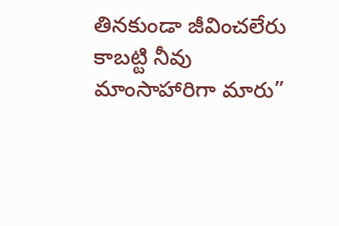తినకుండా జీవించలేరు కాబట్టి నీవు మాంసాహారిగా మారు”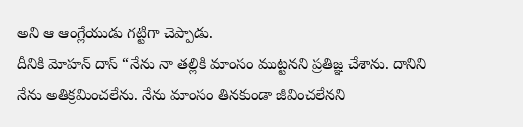అని ఆ ఆంగ్లేయుడు గట్టిగా చెప్పాడు.
దీనికి మోహన్ దాస్ “నేను నా తల్లికి మాంసం ముట్టనని ప్రతిజ్ఞ చేశాను. దానిని నేను అతిక్రమించలేను. నేను మాంసం తినకుండా జీవించలేనని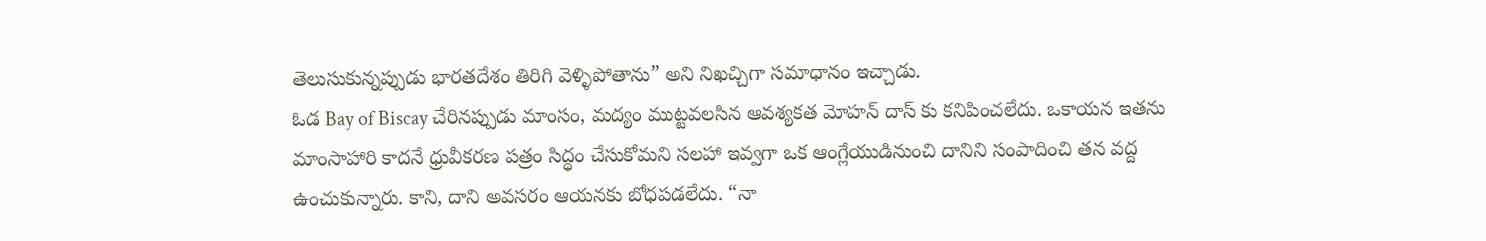తెలుసుకున్నప్పుడు భారతదేశం తిరిగి వెళ్ళిపోతాను” అని నిఖచ్చిగా సమాధానం ఇచ్చాడు.
ఓడ Bay of Biscay చేరినప్పుడు మాంసం, మద్యం ముట్టవలసిన ఆవశ్యకత మోహన్ దాస్ కు కనిపించలేదు. ఒకాయన ఇతను మాంసాహారి కాదనే ధ్రువీకరణ పత్రం సిద్ధం చేసుకోమని సలహా ఇవ్వగా ఒక ఆంగ్లేయుడినుంచి దానిని సంపాదించి తన వద్ద ఉంచుకున్నారు. కాని, దాని అవసరం ఆయనకు బోధపడలేదు. “నా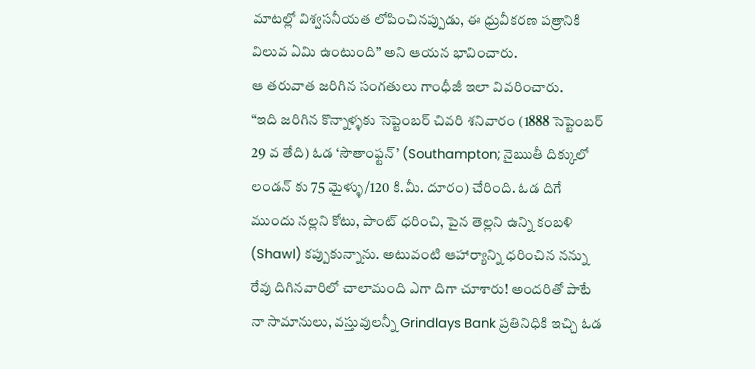మాటల్లో విశ్వసనీయత లోపించినప్పుడు, ఈ ధ్రువీకరణ పత్రానికి విలువ ఏమి ఉంటుంది” అని ఆయన భావించారు.
ఆ తరువాత జరిగిన సంగతులు గాంధీజీ ఇలా వివరించారు.
“ఇది జరిగిన కొన్నాళ్ళకు సెప్టెంబర్ చివరి శనివారం (1888 సెప్టెంబర్ 29 వ తేది) ఓడ ‘సౌతాంఫ్టన్’ (Southampton; నైఋతీ దిక్కులో లండన్ కు 75 మైళ్ళు/120 కి.మీ. దూరం) చేరింది. ఓడ దిగే ముందు నల్లని కోటు, పాంట్ ధరించి, పైన తెల్లని ఉన్ని కంబళి (Shawl) కప్పుకున్నాను. అటువంటి ఆహార్యాన్ని ధరించిన నన్ను రేవు దిగినవారిలో చాలామంది ఎగా దిగా చూశారు! అందరితో పాటే నా సామానులు, వస్తువులన్నీ Grindlays Bank ప్రతినిధికి ఇచ్చి ఓడ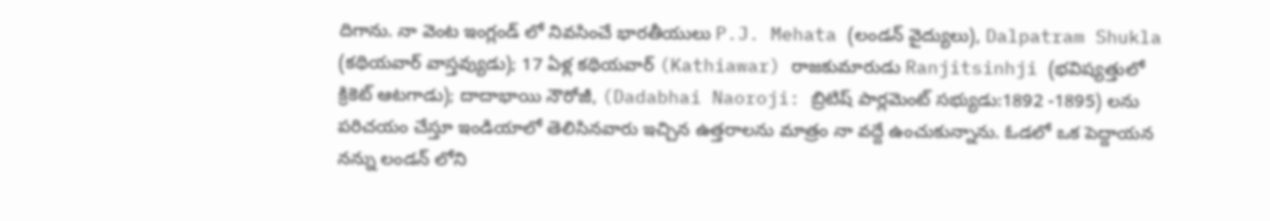దిగాను. నా వెంట ఇంగ్లండ్ లో నివసించే భారతీయులు P.J. Mehata (లండన్ వైద్యులు), Dalpatram Shukla (కథియవార్ వాస్తవ్యుడు); 17 ఏళ్ల కథియవార్ (Kathiawar) రాజకుమారుడు Ranjitsinhji (భవిష్యత్తులో క్రికెట్ ఆటగాడు); దాదాభాయి నౌరోజీ, (Dadabhai Naoroji: బ్రిటిష్ పార్లమెంట్ సభ్యుడు:1892 -1895) లను పరిచయం చేస్తూ ఇండియాలో తెలిసినవారు ఇచ్చిన ఉత్తరాలను మాత్రం నా వద్దే ఉంచుకున్నాను. ఓడలో ఒక పెద్దాయన నన్ను లండన్ లోని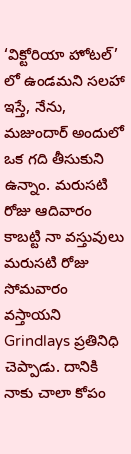‘విక్టోరియా హోటల్’ లో ఉండమని సలహా ఇస్తే, నేను, మజుందార్ అందులో ఒక గది తీసుకుని ఉన్నాం. మరుసటి రోజు ఆదివారం కాబట్టి నా వస్తువులు మరుసటి రోజు సోమవారం వస్తాయని Grindlays ప్రతినిధి చెప్పాడు. దానికి నాకు చాలా కోపం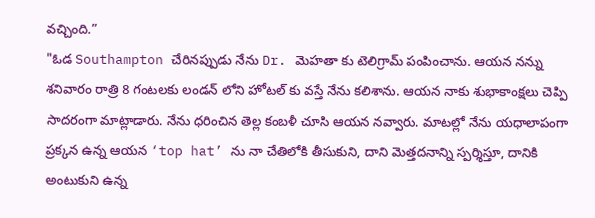వచ్చింది.”
"ఓడ Southampton చేరినప్పుడు నేను Dr. మెహతా కు టెలిగ్రామ్ పంపించాను. ఆయన నన్ను శనివారం రాత్రి 8 గంటలకు లండన్ లోని హోటల్ కు వస్తే నేను కలిశాను. ఆయన నాకు శుభాకాంక్షలు చెప్పి సాదరంగా మాట్లాడారు. నేను ధరించిన తెల్ల కంబళీ చూసి ఆయన నవ్వారు. మాటల్లో నేను యధాలాపంగా ప్రక్కన ఉన్న ఆయన ‘top hat’ ను నా చేతిలోకి తీసుకుని, దాని మెత్తదనాన్ని స్పర్శిస్తూ, దానికి అంటుకుని ఉన్న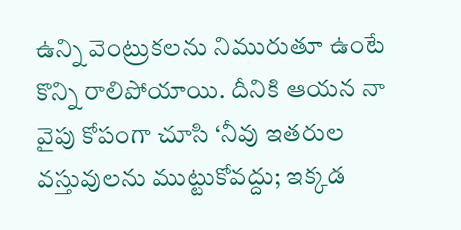ఉన్ని వెంట్రుకలను నిమురుతూ ఉంటే కొన్ని రాలిపోయాయి. దీనికి ఆయన నా వైపు కోపంగా చూసి ‘నీవు ఇతరుల వస్తువులను ముట్టుకోవద్దు; ఇక్కడ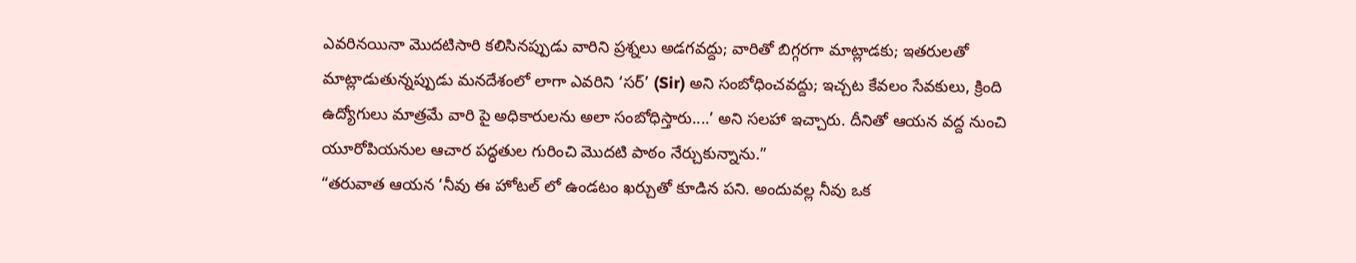ఎవరినయినా మొదటిసారి కలిసినప్పుడు వారిని ప్రశ్నలు అడగవద్దు; వారితో బిగ్గరగా మాట్లాడకు; ఇతరులతో మాట్లాడుతున్నప్పుడు మనదేశంలో లాగా ఎవరిని ‘సర్’ (Sir) అని సంబోధించవద్దు; ఇచ్చట కేవలం సేవకులు, క్రింది ఉద్యోగులు మాత్రమే వారి పై అధికారులను అలా సంబోధిస్తారు....’ అని సలహా ఇచ్చారు. దీనితో ఆయన వద్ద నుంచి యూరోపియనుల ఆచార పద్ధతుల గురించి మొదటి పాఠం నేర్చుకున్నాను.”
“తరువాత ఆయన ‘నీవు ఈ హోటల్ లో ఉండటం ఖర్చుతో కూడిన పని. అందువల్ల నీవు ఒక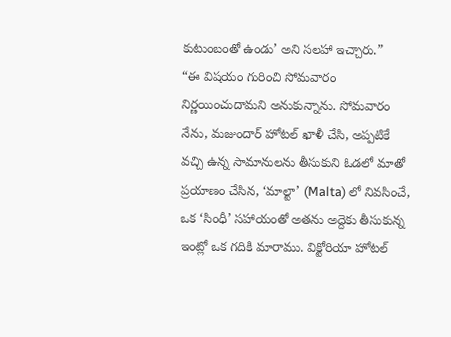కుటుంబంతో ఉండు’ అని సలహా ఇచ్చారు.”
“ఈ విషయం గురించి సోమవారం నిర్ణయించుదామని అనుకున్నాను. సోమవారం నేను, మజుందార్ హోటల్ ఖాళీ చేసి, అప్పటికే వచ్చి ఉన్న సామానులను తీసుకుని ఓడలో మాతో ప్రయాణం చేసిన, ‘మాల్టా’ (Malta) లో నివసించే, ఒక ‘సింధీ’ సహాయంతో అతను అద్దెకు తీసుకున్న ఇంట్లో ఒక గదికి మారాము. విక్టోరియా హోటల్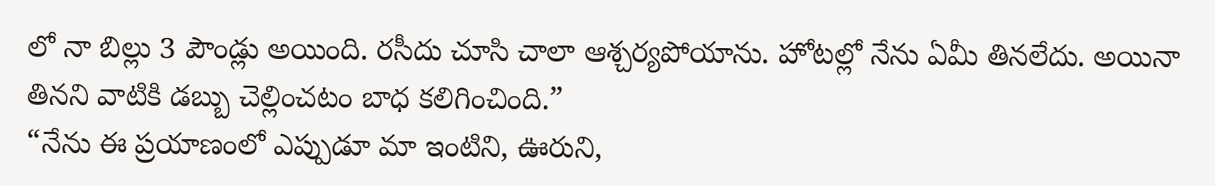లో నా బిల్లు 3 పౌండ్లు అయింది. రసీదు చూసి చాలా ఆశ్చర్యపోయాను. హోటల్లో నేను ఏమీ తినలేదు. అయినా తినని వాటికి డబ్బు చెల్లించటం బాధ కలిగించింది.”
“నేను ఈ ప్రయాణంలో ఎప్పుడూ మా ఇంటిని, ఊరుని,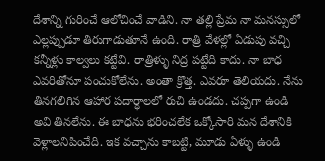దేశాన్ని గురించే ఆలోచించే వాడిని. నా తల్లి ప్రేమ నా మనస్సులో ఎల్లప్పుడూ తిరుగాడుతూనే ఉంది. రాత్రి వేళల్లో ఏడుపు వచ్చి కన్నీళ్లు కాల్వలు కట్టేవి. రాత్రిళ్ళు నిద్ర పట్టేది కాదు. నా బాధ ఎవరితోనూ పంచుకోలేను. అంతా క్రొత్త. ఎవరూ తెలియదు. నేను తినగలిగిన ఆహార పదార్ధాలలో రుచి ఉండదు. చప్పగా ఉండి అవి తినలేను. ఈ బాధను భరించలేక ఒక్కోసారి మన దేశానికి వెళ్లాలనిపించేది. ఇక వచ్చాను కాబట్టి, మూడు ఏళ్ళు ఉండి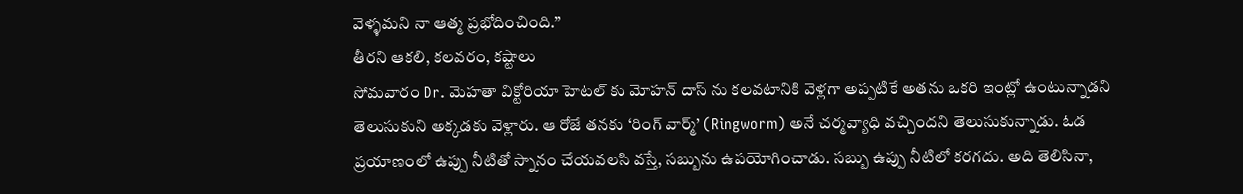వెళ్ళమని నా ఆత్మ ప్రభోదించింది.”
తీరని ఆకలి, కలవరం, కష్టాలు
సోమవారం Dr. మెహతా విక్టోరియా హెటల్ కు మోహన్ దాస్ ను కలవటానికి వెళ్లగా అప్పటికే అతను ఒకరి ఇంట్లో ఉంటున్నాడని తెలుసుకుని అక్కడకు వెళ్లారు. ఆ రోజే తనకు ‘రింగ్ వార్మ్’ (Ringworm) అనే చర్మవ్యాధి వచ్చిందని తెలుసుకున్నాడు. ఓడ ప్రయాణంలో ఉప్పు నీటితో స్నానం చేయవలసి వస్తే, సబ్బును ఉపయోగించాడు. సబ్బు ఉప్పు నీటిలో కరగదు. అది తెలిసినా,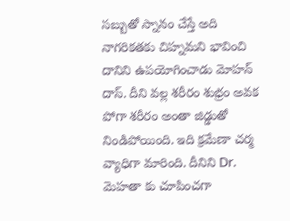సబ్బుతో స్నానం చేస్తే అది నాగరికతకు చిహ్నమని భావించి దానిని ఉపయోగించాడు మోహన్ దాస్. దీని వల్ల శరీరం శుభ్రం అవక పోగా శరీరం అంతా జిడ్డుతో నిండిపోయింది. ఇది క్రమేణా చర్మ వ్యాధిగా మారింది. దీనిని Dr. మెహతా కు చూపించగా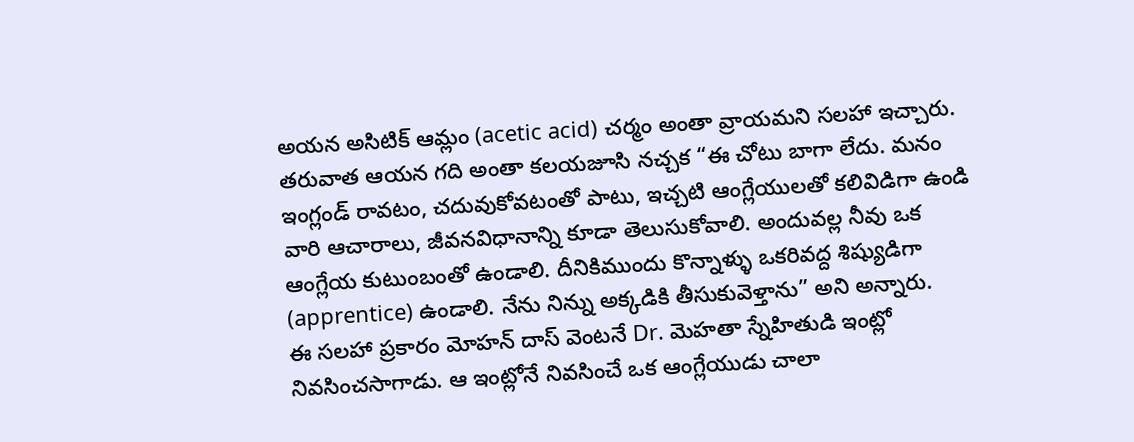అయన అసిటిక్ ఆమ్లం (acetic acid) చర్మం అంతా వ్రాయమని సలహా ఇచ్చారు.
తరువాత ఆయన గది అంతా కలయజూసి నచ్చక “ఈ చోటు బాగా లేదు. మనం ఇంగ్లండ్ రావటం, చదువుకోవటంతో పాటు, ఇచ్చటి ఆంగ్లేయులతో కలివిడిగా ఉండి వారి ఆచారాలు, జీవనవిధానాన్ని కూడా తెలుసుకోవాలి. అందువల్ల నీవు ఒక ఆంగ్లేయ కుటుంబంతో ఉండాలి. దీనికిముందు కొన్నాళ్ళు ఒకరివద్ద శిష్యుడిగా (apprentice) ఉండాలి. నేను నిన్ను అక్కడికి తీసుకువెళ్తాను” అని అన్నారు.
ఈ సలహా ప్రకారం మోహన్ దాస్ వెంటనే Dr. మెహతా స్నేహితుడి ఇంట్లో నివసించసాగాడు. ఆ ఇంట్లోనే నివసించే ఒక ఆంగ్లేయుడు చాలా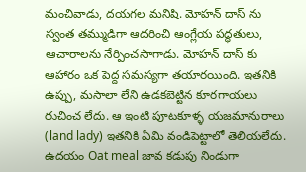మంచివాడు, దయగల మనిషి. మోహన్ దాస్ ను స్వంత తమ్ముడిగా ఆదరించి ఆంగ్లేయ పద్ధతులు, ఆచారాలను నేర్పించసాగాడు. మోహన్ దాస్ కు ఆహారం ఒక పెద్ద సమస్యగా తయారయింది. ఇతనికి ఉప్పు, మసాలా లేని ఉడకబెట్టిన కూరగాయలు రుచించ లేదు. ఆ ఇంటి పూటకూళ్ళ యజమానురాలు (land lady) ఇతనికి ఏమి వండిపెట్టాలో తెలియలేదు.
ఉదయం Oat meal జావ కడుపు నిండుగా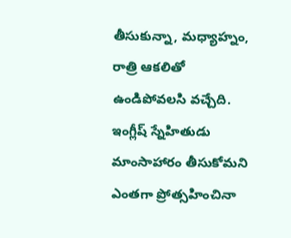తీసుకున్నా, మధ్యాహ్నం, రాత్రి ఆకలితో ఉండిపోవలసి వచ్చేది. ఇంగ్లీష్ స్నేహితుడు మాంసాహారం తీసుకోమని ఎంతగా ప్రోత్సహించినా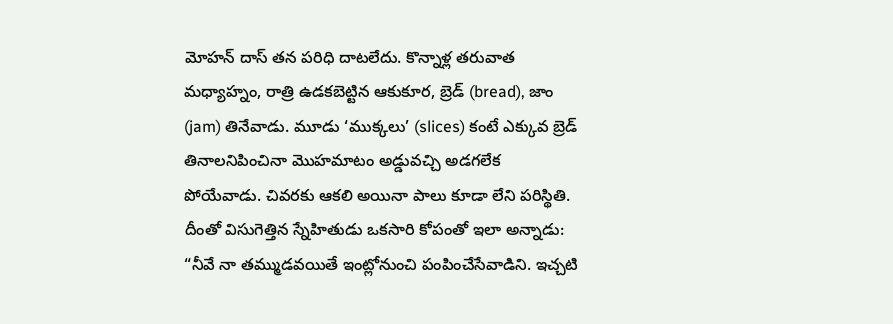మోహన్ దాస్ తన పరిధి దాటలేదు. కొన్నాళ్ల తరువాత మధ్యాహ్నం, రాత్రి ఉడకబెట్టిన ఆకుకూర, బ్రెడ్ (bread), జాం (jam) తినేవాడు. మూడు ‘ముక్కలు’ (slices) కంటే ఎక్కువ బ్రెడ్ తినాలనిపించినా మొహమాటం అడ్డువచ్చి అడగలేక పోయేవాడు. చివరకు ఆకలి అయినా పాలు కూడా లేని పరిస్థితి.
దీంతో విసుగెత్తిన స్నేహితుడు ఒకసారి కోపంతో ఇలా అన్నాడు: “నీవే నా తమ్ముడవయితే ఇంట్లోనుంచి పంపించేసేవాడిని. ఇచ్చటి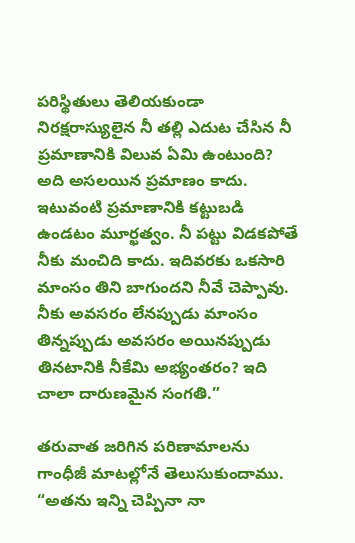పరిస్థితులు తెలియకుండా నిరక్షరాస్యులైన నీ తల్లి ఎదుట చేసిన నీ ప్రమాణానికి విలువ ఏమి ఉంటుంది? అది అసలయిన ప్రమాణం కాదు. ఇటువంటి ప్రమాణానికి కట్టుబడి ఉండటం మూర్ఖత్వం. నీ పట్టు విడకపోతే నీకు మంచిది కాదు. ఇదివరకు ఒకసారి మాంసం తిని బాగుందని నీవే చెప్పావు. నీకు అవసరం లేనప్పుడు మాంసం తిన్నప్పుడు అవసరం అయినప్పుడు తినటానికి నీకేమి అభ్యంతరం? ఇది చాలా దారుణమైన సంగతి.”

తరువాత జరిగిన పరిణామాలను గాంధీజీ మాటల్లోనే తెలుసుకుందాము.
“అతను ఇన్ని చెప్పినా నా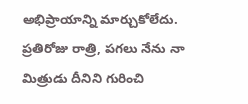అభిప్రాయాన్ని మార్చుకోలేదు. ప్రతిరోజు రాత్రి, పగలు నేను నా మిత్రుడు దీనిని గురించి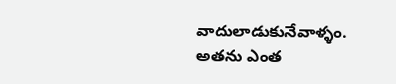వాదులాడుకునేవాళ్ళం. అతను ఎంత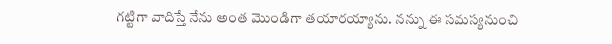గట్టిగా వాదిస్తే నేను అంత మొండిగా తయారయ్యాను. నన్ను ఈ సమస్యనుంచి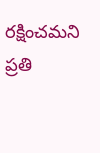రక్షించమని ప్రతి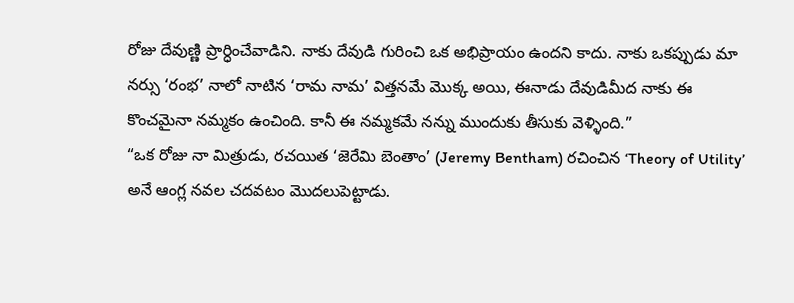రోజు దేవుణ్ణి ప్రార్ధించేవాడిని. నాకు దేవుడి గురించి ఒక అభిప్రాయం ఉందని కాదు. నాకు ఒకప్పుడు మా నర్సు ‘రంభ’ నాలో నాటిన ‘రామ నామ’ విత్తనమే మొక్క అయి, ఈనాడు దేవుడిమీద నాకు ఈ కొంచమైనా నమ్మకం ఉంచింది. కానీ ఈ నమ్మకమే నన్ను ముందుకు తీసుకు వెళ్ళింది.”
“ఒక రోజు నా మిత్రుడు, రచయిత ‘జెరేమి బెంతాం’ (Jeremy Bentham) రచించిన ‘Theory of Utility’ అనే ఆంగ్ల నవల చదవటం మొదలుపెట్టాడు.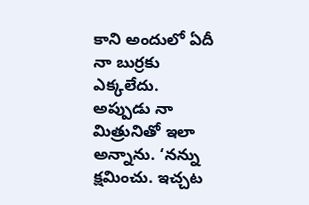కాని అందులో ఏదీ నా బుర్రకు ఎక్కలేదు. అప్పుడు నా మిత్రునితో ఇలా అన్నాను. ‘నన్ను క్షమించు. ఇచ్చట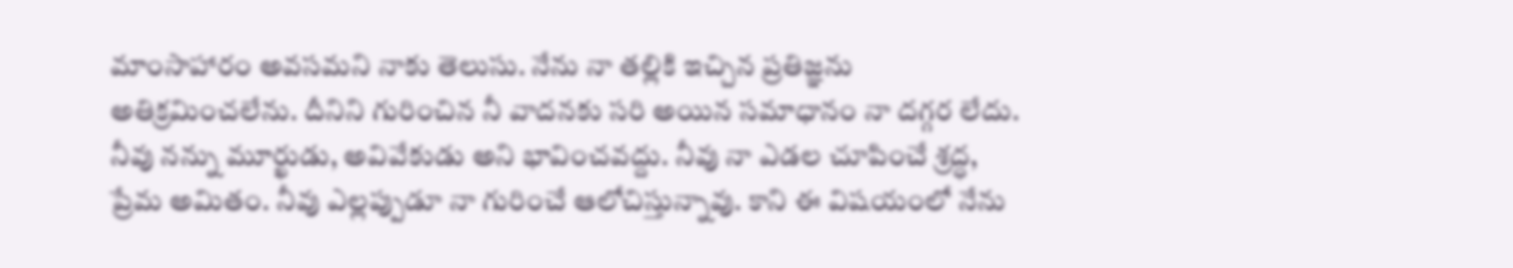మాంసాహారం అవసమని నాకు తెలుసు. నేను నా తల్లికి ఇచ్చిన ప్రతిజ్ఞను అతిక్రమించలేను. దీనిని గురించిన నీ వాదనకు సరి అయిన సమాధానం నా దగ్గర లేదు. నీవు నన్ను మూర్ఖుడు, అవివేకుడు అని భావించవద్దు. నీవు నా ఎడల చూపించే శ్రద్ధ, ప్రేమ అమితం. నీవు ఎల్లప్పుడూ నా గురించే ఆలోచిస్తున్నావు. కాని ఈ విషయంలో నేను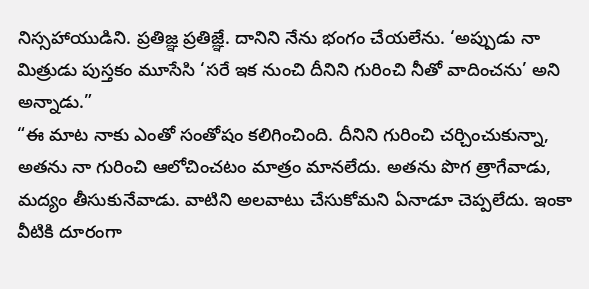నిస్సహాయుడిని. ప్రతిజ్ఞ ప్రతిజ్ఞే. దానిని నేను భంగం చేయలేను. ‘అప్పుడు నా మిత్రుడు పుస్తకం మూసేసి ‘సరే ఇక నుంచి దీనిని గురించి నీతో వాదించను’ అని అన్నాడు.”
“ఈ మాట నాకు ఎంతో సంతోషం కలిగించింది. దీనిని గురించి చర్చించుకున్నా, అతను నా గురించి ఆలోచించటం మాత్రం మానలేదు. అతను పొగ త్రాగేవాడు, మద్యం తీసుకునేవాడు. వాటిని అలవాటు చేసుకోమని ఏనాడూ చెప్పలేదు. ఇంకా వీటికి దూరంగా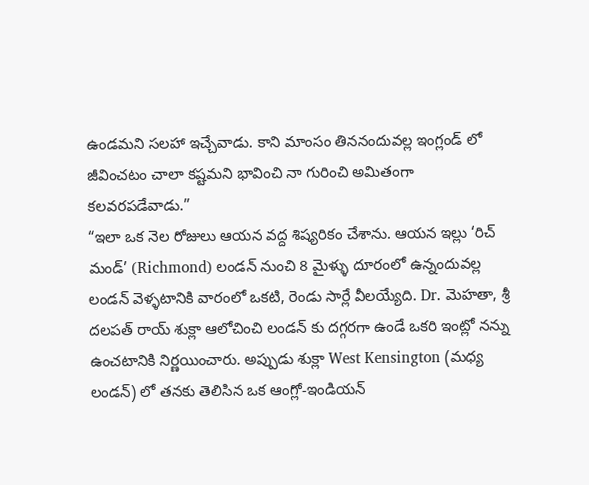ఉండమని సలహా ఇచ్చేవాడు. కాని మాంసం తిననందువల్ల ఇంగ్లండ్ లో జీవించటం చాలా కష్టమని భావించి నా గురించి అమితంగా కలవరపడేవాడు.”
“ఇలా ఒక నెల రోజులు ఆయన వద్ద శిష్యరికం చేశాను. ఆయన ఇల్లు ‘రిచ్ మండ్’ (Richmond) లండన్ నుంచి 8 మైళ్ళు దూరంలో ఉన్నందువల్ల లండన్ వెళ్ళటానికి వారంలో ఒకటి, రెండు సార్లే వీలయ్యేది. Dr. మెహతా, శ్రీ దలపత్ రాయ్ శుక్లా ఆలోచించి లండన్ కు దగ్గరగా ఉండే ఒకరి ఇంట్లో నన్ను ఉంచటానికి నిర్ణయించారు. అప్పుడు శుక్లా West Kensington (మధ్య లండన్) లో తనకు తెలిసిన ఒక ఆంగ్లో-ఇండియన్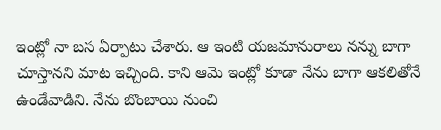ఇంట్లో నా బస ఏర్పాటు చేశారు. ఆ ఇంటి యజమానురాలు నన్ను బాగా చూస్తానని మాట ఇచ్చింది. కాని ఆమె ఇంట్లో కూడా నేను బాగా ఆకలితోనే ఉండేవాడిని. నేను బొంబాయి నుంచి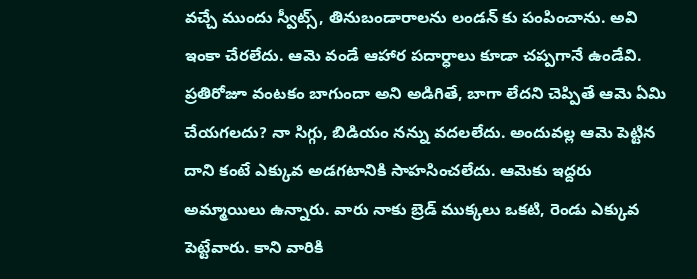వచ్చే ముందు స్వీట్స్, తినుబండారాలను లండన్ కు పంపించాను. అవి ఇంకా చేరలేదు. ఆమె వండే ఆహార పదార్ధాలు కూడా చప్పగానే ఉండేవి. ప్రతిరోజూ వంటకం బాగుందా అని అడిగితే, బాగా లేదని చెప్పితే ఆమె ఏమి చేయగలదు? నా సిగ్గు, బిడియం నన్ను వదలలేదు. అందువల్ల ఆమె పెట్టిన దాని కంటే ఎక్కువ అడగటానికి సాహసించలేదు. ఆమెకు ఇద్దరు అమ్మాయిలు ఉన్నారు. వారు నాకు బ్రెడ్ ముక్కలు ఒకటి, రెండు ఎక్కువ పెట్టేవారు. కాని వారికి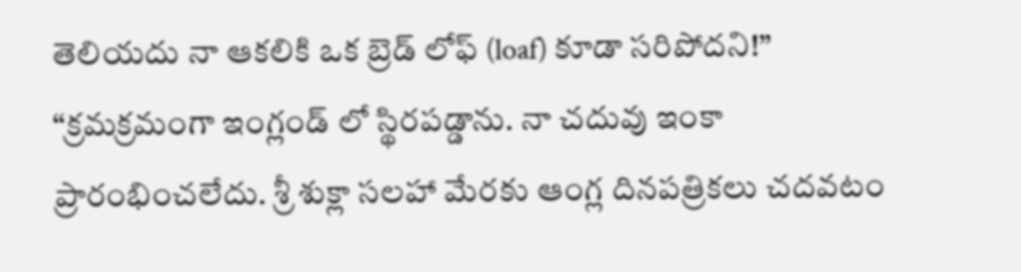తెలియదు నా ఆకలికి ఒక బ్రెడ్ లోఫ్ (loaf) కూడా సరిపోదని!”
“క్రమక్రమంగా ఇంగ్లండ్ లో స్థిరపడ్డాను. నా చదువు ఇంకా ప్రారంభించలేదు. శ్రీ శుక్లా సలహా మేరకు ఆంగ్ల దినపత్రికలు చదవటం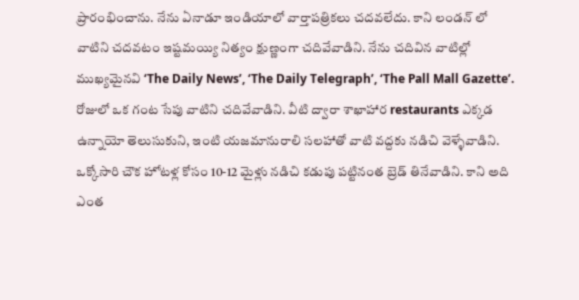ప్రారంభించాను. నేను ఏనాడూ ఇండియాలో వార్తాపత్రికలు చదవలేదు. కాని లండన్ లో వాటిని చదవటం ఇష్టమయ్యి నిత్యం క్షుణ్ణంగా చదివేవాడిని. నేను చదివిన వాటిల్లో ముఖ్యమైనవి ‘The Daily News’, ‘The Daily Telegraph’, ‘The Pall Mall Gazette’. రోజులో ఒక గంట సేపు వాటిని చదివేవాడిని. వీటి ద్వారా శాఖాహార restaurants ఎక్కడ ఉన్నాయో తెలుసుకుని, ఇంటి యజమానురాలి సలహాతో వాటి వద్దకు నడిచి వెళ్ళేవాడిని. ఒక్కోసారి చౌక హోటళ్ల కోసం 10-12 మైళ్లు నడిచి కడుపు పట్టినంత బ్రెడ్ తినేవాడిని. కాని అది ఎంత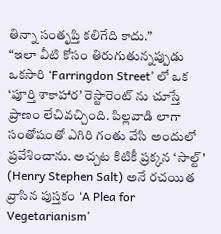తిన్నా సంతృప్తి కలిగేది కాదు.”
“ఇలా వీటి కోసం తిరుగుతున్నప్పుడు ఒకసారి ‘Farringdon Street’ లో ఒక ‘పూర్తి శాకాహార’ రెస్టారెంట్ ను చూస్తే ప్రాణం లేచివచ్చింది. పిల్లవాడి లాగా సంతోషంతో ఎగిరి గంతు వేసి అందులో ప్రవేశించాను. అచ్చట కిటికీ ప్రక్కన ‘సాల్ట్' (Henry Stephen Salt) అనే రచయిత వ్రాసిన పుస్తకం ‘A Plea for Vegetarianism’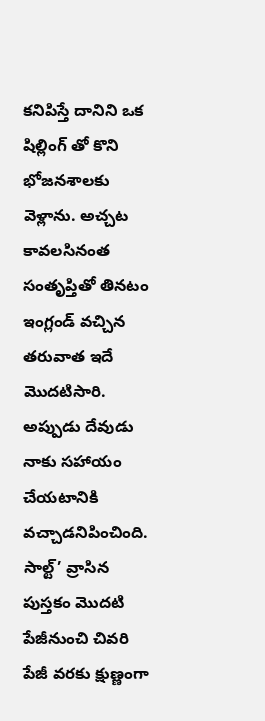కనిపిస్తే దానిని ఒక షిల్లింగ్ తో కొని భోజనశాలకు వెళ్లాను. అచ్చట కావలసినంత సంతృప్తితో తినటం ఇంగ్లండ్ వచ్చిన తరువాత ఇదే మొదటిసారి. అప్పుడు దేవుడు నాకు సహాయం చేయటానికి వచ్చాడనిపించింది. సాల్ట్’ వ్రాసిన పుస్తకం మొదటి పేజీనుంచి చివరి పేజీ వరకు క్షుణ్ణంగా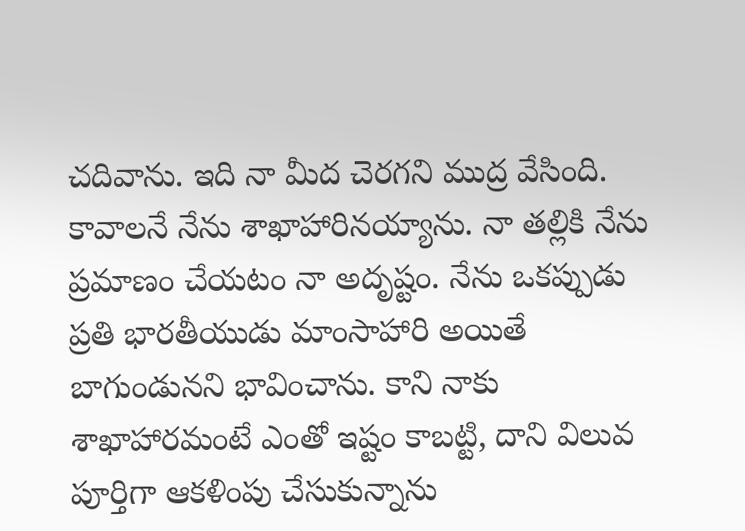చదివాను. ఇది నా మీద చెరగని ముద్ర వేసింది. కావాలనే నేను శాఖాహారినయ్యాను. నా తల్లికి నేను ప్రమాణం చేయటం నా అదృష్టం. నేను ఒకప్పుడు ప్రతి భారతీయుడు మాంసాహారి అయితే బాగుండునని భావించాను. కాని నాకు శాఖాహారమంటే ఎంతో ఇష్టం కాబట్టి, దాని విలువ పూర్తిగా ఆకళింపు చేసుకున్నాను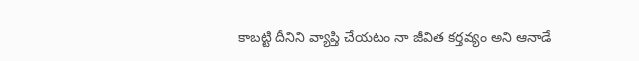కాబట్టి దీనిని వ్యాప్తి చేయటం నా జీవిత కర్తవ్యం అని ఆనాడే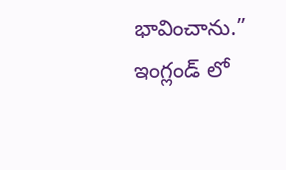భావించాను.”
ఇంగ్లండ్ లో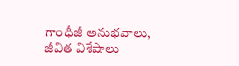గాంధీజీ అనుభవాలు, జీవిత విశేషాలు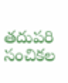తదుపరి సంచికల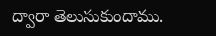ద్వారా తెలుసుకుందాము.